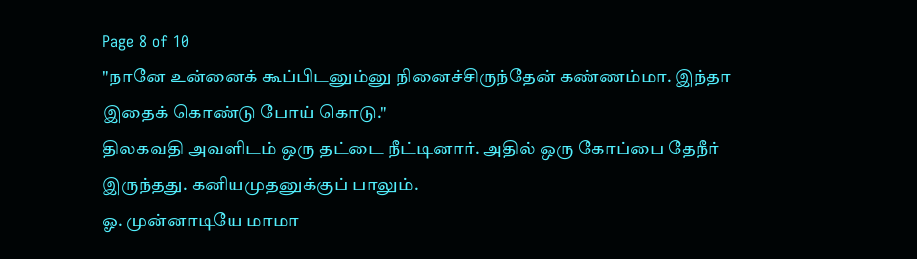Page 8 of 10
"நானே உன்னைக் கூப்பிடனும்னு நினைச்சிருந்தேன் கண்ணம்மா. இந்தா இதைக் கொண்டு போய் கொடு."
திலகவதி அவளிடம் ஒரு தட்டை நீட்டினார். அதில் ஒரு கோப்பை தேநீர் இருந்தது. கனியமுதனுக்குப் பாலும்.
ஓ. முன்னாடியே மாமா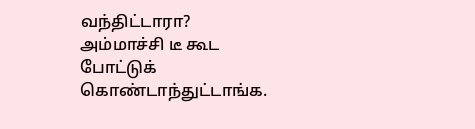வந்திட்டாரா? அம்மாச்சி டீ கூட போட்டுக் கொண்டாந்துட்டாங்க.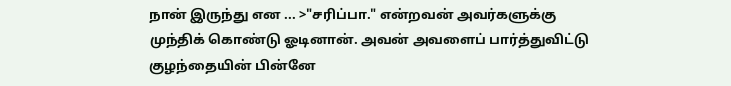நான் இருந்து என ... >"சரிப்பா." என்றவன் அவர்களுக்கு முந்திக் கொண்டு ஓடினான். அவன் அவளைப் பார்த்துவிட்டு குழந்தையின் பின்னே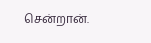சென்றான்.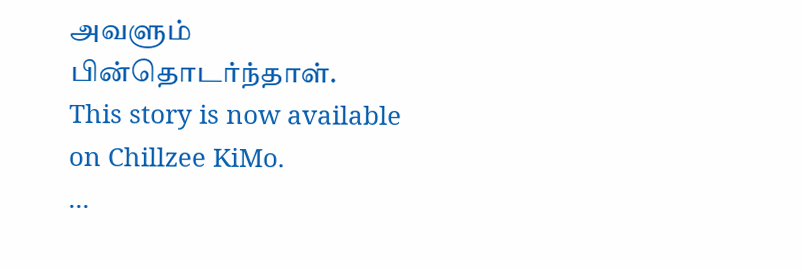அவளும் பின்தொடர்ந்தாள்.
This story is now available on Chillzee KiMo.
...